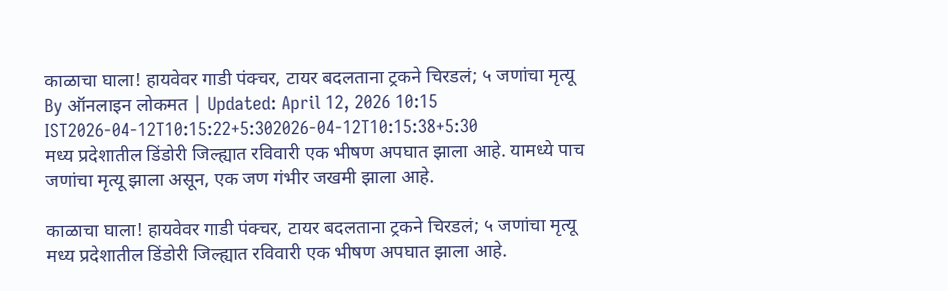काळाचा घाला! हायवेवर गाडी पंक्चर, टायर बदलताना ट्रकने चिरडलं; ५ जणांचा मृत्यू
By ऑनलाइन लोकमत | Updated: April 12, 2026 10:15 IST2026-04-12T10:15:22+5:302026-04-12T10:15:38+5:30
मध्य प्रदेशातील डिंडोरी जिल्ह्यात रविवारी एक भीषण अपघात झाला आहे. यामध्ये पाच जणांचा मृत्यू झाला असून, एक जण गंभीर जखमी झाला आहे.

काळाचा घाला! हायवेवर गाडी पंक्चर, टायर बदलताना ट्रकने चिरडलं; ५ जणांचा मृत्यू
मध्य प्रदेशातील डिंडोरी जिल्ह्यात रविवारी एक भीषण अपघात झाला आहे.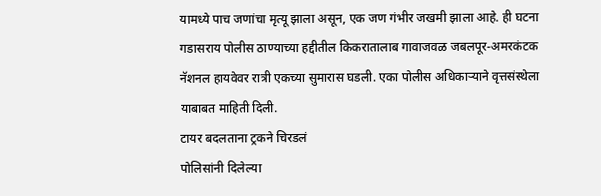यामध्ये पाच जणांचा मृत्यू झाला असून, एक जण गंभीर जखमी झाला आहे. ही घटना गडासराय पोलीस ठाण्याच्या हद्दीतील किकरातालाब गावाजवळ जबलपूर-अमरकंटक नॅशनल हायवेवर रात्री एकच्या सुमारास घडली. एका पोलीस अधिकाऱ्याने वृत्तसंस्थेला याबाबत माहिती दिली.
टायर बदलताना ट्रकने चिरडलं
पोलिसांनी दिलेल्या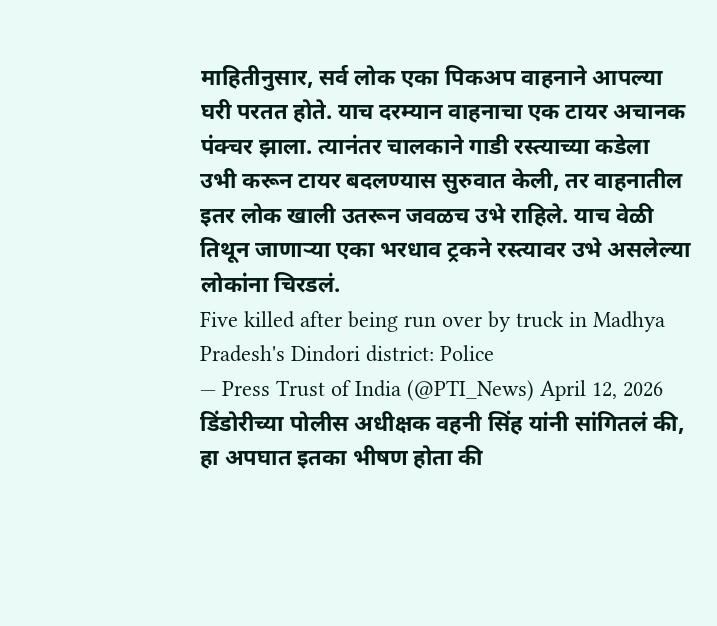माहितीनुसार, सर्व लोक एका पिकअप वाहनाने आपल्या घरी परतत होते. याच दरम्यान वाहनाचा एक टायर अचानक पंक्चर झाला. त्यानंतर चालकाने गाडी रस्त्याच्या कडेला उभी करून टायर बदलण्यास सुरुवात केली, तर वाहनातील इतर लोक खाली उतरून जवळच उभे राहिले. याच वेळी तिथून जाणाऱ्या एका भरधाव ट्रकने रस्त्यावर उभे असलेल्या लोकांना चिरडलं.
Five killed after being run over by truck in Madhya Pradesh's Dindori district: Police
— Press Trust of India (@PTI_News) April 12, 2026
डिंडोरीच्या पोलीस अधीक्षक वहनी सिंह यांनी सांगितलं की, हा अपघात इतका भीषण होता की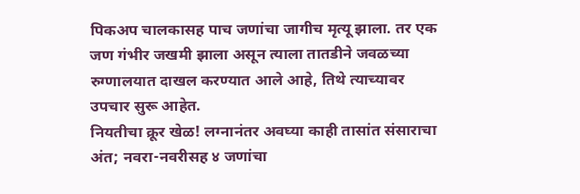पिकअप चालकासह पाच जणांचा जागीच मृत्यू झाला. तर एक जण गंभीर जखमी झाला असून त्याला तातडीने जवळच्या रुग्णालयात दाखल करण्यात आले आहे, तिथे त्याच्यावर उपचार सुरू आहेत.
नियतीचा क्रूर खेळ! लग्नानंतर अवघ्या काही तासांत संसाराचा अंत; नवरा-नवरीसह ४ जणांचा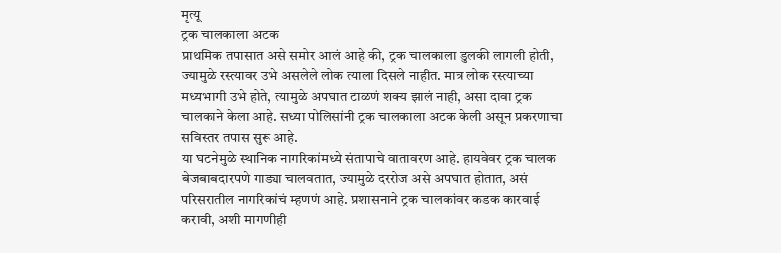मृत्यू
ट्रक चालकाला अटक
प्राथमिक तपासात असे समोर आलं आहे की, ट्रक चालकाला डुलकी लागली होती, ज्यामुळे रस्त्यावर उभे असलेले लोक त्याला दिसले नाहीत. मात्र लोक रस्त्याच्या मध्यभागी उभे होते, त्यामुळे अपघात टाळणं शक्य झालं नाही, असा दावा ट्रक चालकाने केला आहे. सध्या पोलिसांनी ट्रक चालकाला अटक केली असून प्रकरणाचा सविस्तर तपास सुरू आहे.
या घटनेमुळे स्थानिक नागरिकांमध्ये संतापाचे वातावरण आहे. हायवेवर ट्रक चालक बेजबाबदारपणे गाड्या चालवतात, ज्यामुळे दररोज असे अपघात होतात, असं परिसरातील नागरिकांचं म्हणणं आहे. प्रशासनाने ट्रक चालकांवर कडक कारवाई करावी, अशी मागणीही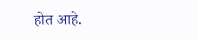होत आहे.